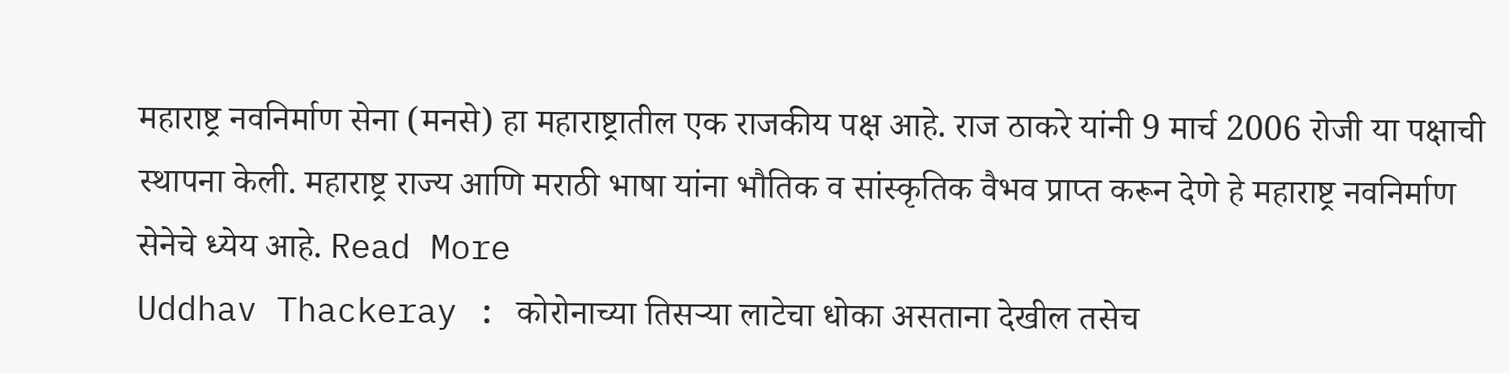महाराष्ट्र नवनिर्माण सेना (मनसे) हा महाराष्ट्रातील एक राजकीय पक्ष आहे. राज ठाकरे यांनी 9 मार्च 2006 रोजी या पक्षाची स्थापना केली. महाराष्ट्र राज्य आणि मराठी भाषा यांना भौतिक व सांस्कृतिक वैभव प्राप्त करून देणे हे महाराष्ट्र नवनिर्माण सेनेचे ध्येय आहे. Read More
Uddhav Thackeray : कोरोनाच्या तिसऱ्या लाटेचा धोका असताना देखील तसेच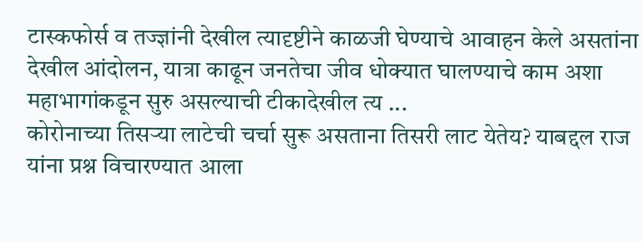टास्कफोर्स व तज्ज्ञांनी देखील त्यादृष्टीने काळजी घेण्याचे आवाहन केले असतांना देखील आंदोलन, यात्रा काढून जनतेचा जीव धोक्यात घालण्याचे काम अशा महाभागांकडून सुरु असल्याची टीकादेखील त्य ...
कोरोनाच्या तिसऱ्या लाटेची चर्चा सुरू असताना तिसरी लाट येतेय? याबद्दल राज यांना प्रश्न विचारण्यात आला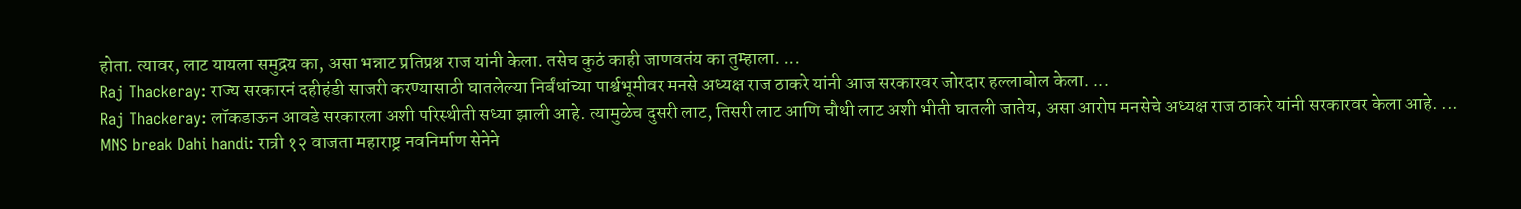होता. त्यावर, लाट यायला समुद्रय का, असा भन्नाट प्रतिप्रश्न राज यांनी केला. तसेच कुठं काही जाणवतंय का तुम्हाला. ...
Raj Thackeray: राज्य सरकारनं दहीहंडी साजरी करण्यासाठी घातलेल्या निर्बंधांच्या पार्श्वभूमीवर मनसे अध्यक्ष राज ठाकरे यांनी आज सरकारवर जोरदार हल्लाबोल केला. ...
Raj Thackeray: लॉकडाऊन आवडे सरकारला अशी परिस्थीती सध्या झाली आहे. त्यामुळेच दुसरी लाट, तिसरी लाट आणि चौथी लाट अशी भीती घातली जातेय, असा आरोप मनसेचे अध्यक्ष राज ठाकरे यांनी सरकारवर केला आहे. ...
MNS break Dahi handi: रात्री १२ वाजता महाराष्ट्र नवनिर्माण सेनेने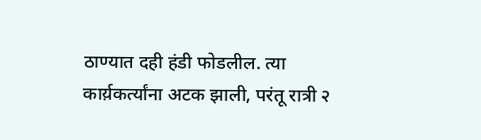ठाण्यात दही हंडी फोडलील. त्या कार्य़कर्त्यांना अटक झाली, परंतू रात्री २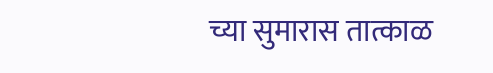च्या सुमारास तात्काळ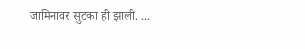जामिनावर सुटका ही झाली. ...